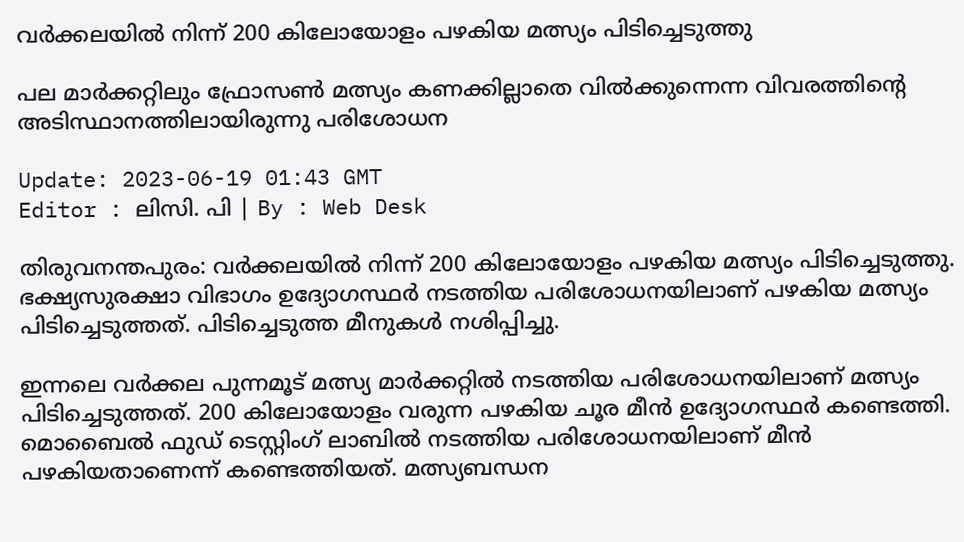വർക്കലയിൽ നിന്ന് 200 കിലോയോളം പഴകിയ മത്സ്യം പിടിച്ചെടുത്തു

പല മാർക്കറ്റിലും ഫ്രോസൺ മത്സ്യം കണക്കില്ലാതെ വിൽക്കുന്നെന്ന വിവരത്തിന്‍റെ അടിസ്ഥാനത്തിലായിരുന്നു പരിശോധന

Update: 2023-06-19 01:43 GMT
Editor : ലിസി. പി | By : Web Desk

തിരുവനന്തപുരം: വർക്കലയിൽ നിന്ന് 200 കിലോയോളം പഴകിയ മത്സ്യം പിടിച്ചെടുത്തു. ഭക്ഷ്യസുരക്ഷാ വിഭാഗം ഉദ്യോഗസ്ഥർ നടത്തിയ പരിശോധനയിലാണ് പഴകിയ മത്സ്യം പിടിച്ചെടുത്തത്. പിടിച്ചെടുത്ത മീനുകൾ നശിപ്പിച്ചു.

ഇന്നലെ വർക്കല പുന്നമൂട് മത്സ്യ മാർക്കറ്റിൽ നടത്തിയ പരിശോധനയിലാണ് മത്സ്യം പിടിച്ചെടുത്തത്. 200 കിലോയോളം വരുന്ന പഴകിയ ചൂര മീൻ ഉദ്യോഗസ്ഥർ കണ്ടെത്തി. മൊബൈൽ ഫുഡ് ടെസ്റ്റിംഗ് ലാബിൽ നടത്തിയ പരിശോധനയിലാണ് മീൻ പഴകിയതാണെന്ന് കണ്ടെത്തിയത്. മത്സ്യബന്ധന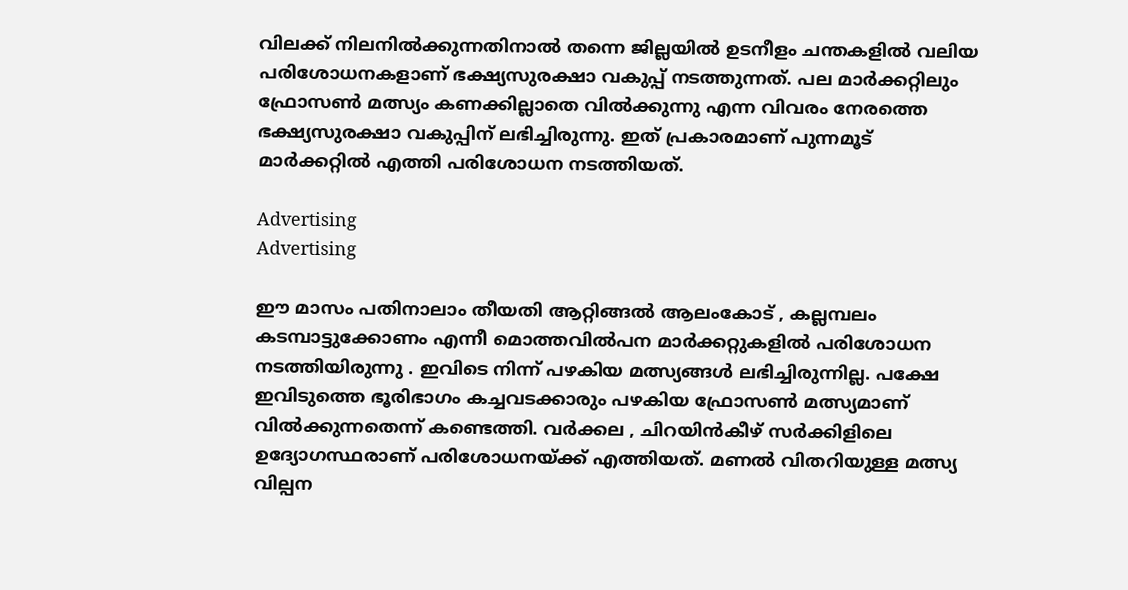വിലക്ക് നിലനിൽക്കുന്നതിനാൽ തന്നെ ജില്ലയിൽ ഉടനീളം ചന്തകളിൽ വലിയ പരിശോധനകളാണ് ഭക്ഷ്യസുരക്ഷാ വകുപ്പ് നടത്തുന്നത്. പല മാർക്കറ്റിലും ഫ്രോസൺ മത്സ്യം കണക്കില്ലാതെ വിൽക്കുന്നു എന്ന വിവരം നേരത്തെ ഭക്ഷ്യസുരക്ഷാ വകുപ്പിന് ലഭിച്ചിരുന്നു. ഇത് പ്രകാരമാണ് പുന്നമൂട് മാർക്കറ്റിൽ എത്തി പരിശോധന നടത്തിയത്.

Advertising
Advertising

ഈ മാസം പതിനാലാം തീയതി ആറ്റിങ്ങൽ ആലംകോട് , കല്ലമ്പലം കടമ്പാട്ടുക്കോണം എന്നീ മൊത്തവിൽപന മാർക്കറ്റുകളിൽ പരിശോധന നടത്തിയിരുന്നു . ഇവിടെ നിന്ന് പഴകിയ മത്സ്യങ്ങൾ ലഭിച്ചിരുന്നില്ല. പക്ഷേ ഇവിടുത്തെ ഭൂരിഭാഗം കച്ചവടക്കാരും പഴകിയ ഫ്രോസൺ മത്സ്യമാണ് വിൽക്കുന്നതെന്ന് കണ്ടെത്തി. വർക്കല , ചിറയിൻകീഴ് സർക്കിളിലെ ഉദ്യോഗസ്ഥരാണ് പരിശോധനയ്ക്ക് എത്തിയത്. മണൽ വിതറിയുള്ള മത്സ്യ വില്പന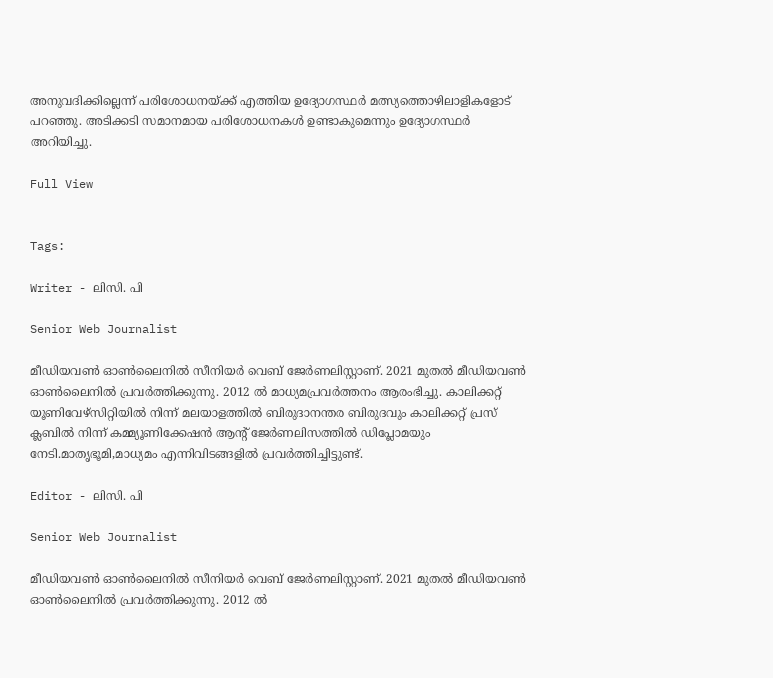അനുവദിക്കില്ലെന്ന് പരിശോധനയ്ക്ക് എത്തിയ ഉദ്യോഗസ്ഥർ മത്സ്യത്തൊഴിലാളികളോട് പറഞ്ഞു. അടിക്കടി സമാനമായ പരിശോധനകൾ ഉണ്ടാകുമെന്നും ഉദ്യോഗസ്ഥർ അറിയിച്ചു.

Full View


Tags:

Writer - ലിസി. പി

Senior Web Journalist

മീഡിയവൺ ഓൺലൈനിൽ സീനിയർ വെബ് ജേർണലിസ്റ്റാണ്. 2021 മുതൽ മീഡിയവൺ ഓൺലൈനിൽ പ്രവർത്തിക്കുന്നു. 2012 ല്‍ മാധ്യമപ്രവര്‍ത്തനം ആരംഭിച്ചു. കാലിക്കറ്റ് യൂണിവേഴ്‌സിറ്റിയിൽ നിന്ന് മലയാളത്തിൽ ബിരുദാനന്തര ബിരുദവും കാലിക്കറ്റ് പ്രസ് ക്ലബിൽ നിന്ന് കമ്മ്യൂണിക്കേഷൻ ആന്റ് ജേർണലിസത്തിൽ ഡിപ്ലോമയും നേടി.മാതൃഭൂമി,മാധ്യമം എന്നിവിടങ്ങളിൽ പ്രവർത്തിച്ചിട്ടുണ്ട്.

Editor - ലിസി. പി

Senior Web Journalist

മീഡിയവൺ ഓൺലൈനിൽ സീനിയർ വെബ് ജേർണലിസ്റ്റാണ്. 2021 മുതൽ മീഡിയവൺ ഓൺലൈനിൽ പ്രവർത്തിക്കുന്നു. 2012 ല്‍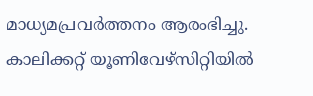മാധ്യമപ്രവര്‍ത്തനം ആരംഭിച്ചു. കാലിക്കറ്റ് യൂണിവേഴ്‌സിറ്റിയിൽ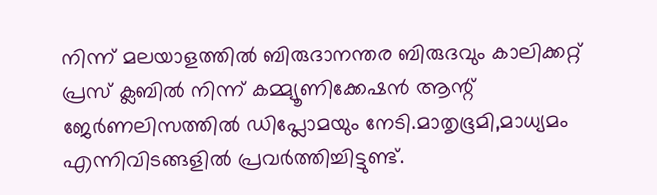നിന്ന് മലയാളത്തിൽ ബിരുദാനന്തര ബിരുദവും കാലിക്കറ്റ് പ്രസ് ക്ലബിൽ നിന്ന് കമ്മ്യൂണിക്കേഷൻ ആന്റ് ജേർണലിസത്തിൽ ഡിപ്ലോമയും നേടി.മാതൃഭൂമി,മാധ്യമം എന്നിവിടങ്ങളിൽ പ്രവർത്തിച്ചിട്ടുണ്ട്.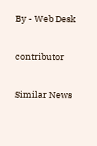By - Web Desk

contributor

Similar News